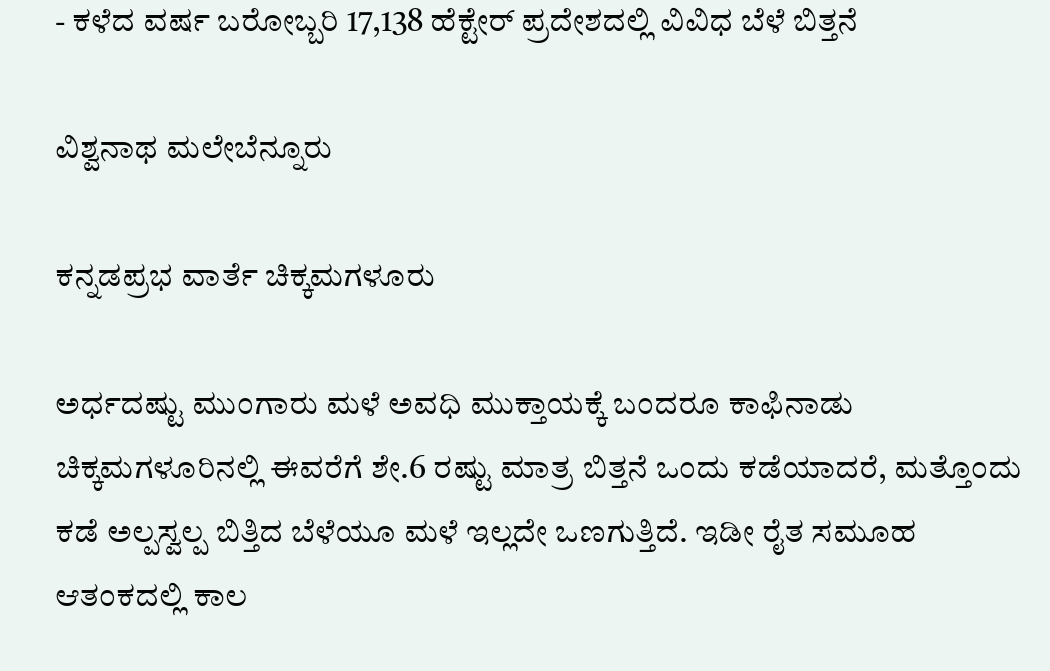- ಕಳೆದ ವರ್ಷ ಬರೋಬ್ಬರಿ 17,138 ಹೆಕ್ಟೇರ್‌ ಪ್ರದೇಶದಲ್ಲಿ ವಿವಿಧ ಬೆಳೆ ಬಿತ್ತನೆ

ವಿಶ್ವನಾಥ ಮಲೇಬೆನ್ನೂರು

ಕನ್ನಡಪ್ರಭ ವಾರ್ತೆ ಚಿಕ್ಕಮಗಳೂರು

ಅರ್ಧದಷ್ಟು ಮುಂಗಾರು ಮಳೆ ಅವಧಿ ಮುಕ್ತಾಯಕ್ಕೆ ಬಂದರೂ ಕಾಫಿನಾಡು ಚಿಕ್ಕಮಗಳೂರಿನಲ್ಲಿ ಈವರೆಗೆ ಶೇ.6 ರಷ್ಟು ಮಾತ್ರ ಬಿತ್ತನೆ ಒಂದು ಕಡೆಯಾದರೆ, ಮತ್ತೊಂದು ಕಡೆ ಅಲ್ಪಸ್ವಲ್ಪ ಬಿತ್ತಿದ ಬೆಳೆಯೂ ಮಳೆ ಇಲ್ಲದೇ ಒಣಗುತ್ತಿದೆ. ಇಡೀ ರೈತ ಸಮೂಹ ಆತಂಕದಲ್ಲಿ ಕಾಲ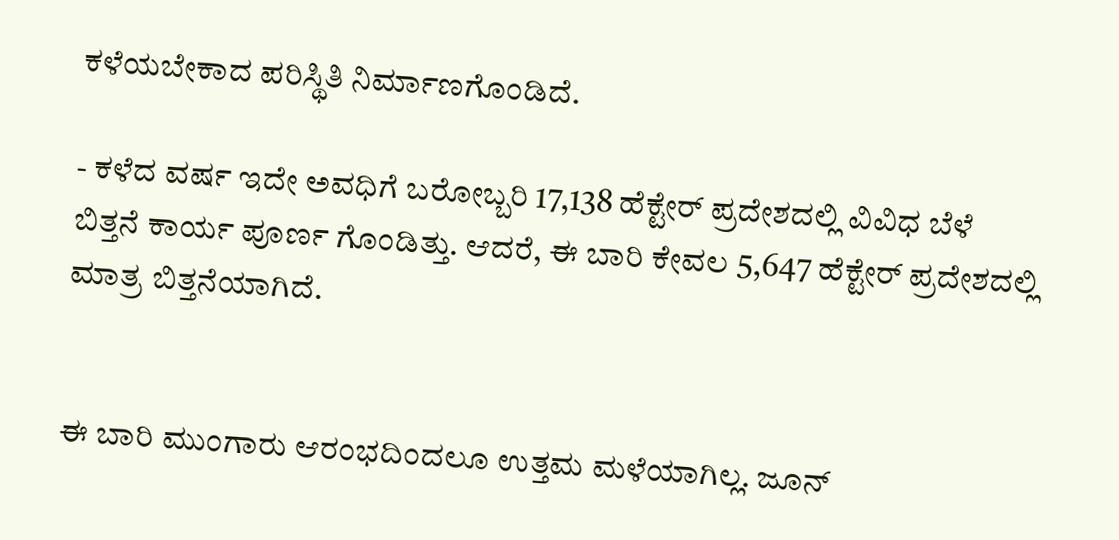ಕಳೆಯಬೇಕಾದ ಪರಿಸ್ಥಿತಿ ನಿರ್ಮಾಣಗೊಂಡಿದೆ.

- ಕಳೆದ ವರ್ಷ ಇದೇ ಅವಧಿಗೆ ಬರೋಬ್ಬರಿ 17,138 ಹೆಕ್ಟೇರ್‌ ಪ್ರದೇಶದಲ್ಲಿ ವಿವಿಧ ಬೆಳೆ ಬಿತ್ತನೆ ಕಾರ್ಯ ಪೂರ್ಣ ಗೊಂಡಿತ್ತು. ಆದರೆ, ಈ ಬಾರಿ ಕೇವಲ 5,647 ಹೆಕ್ಟೇರ್‌ ಪ್ರದೇಶದಲ್ಲಿ ಮಾತ್ರ ಬಿತ್ತನೆಯಾಗಿದೆ.


ಈ ಬಾರಿ ಮುಂಗಾರು ಆರಂಭದಿಂದಲೂ ಉತ್ತಮ ಮಳೆಯಾಗಿಲ್ಲ. ಜೂನ್‌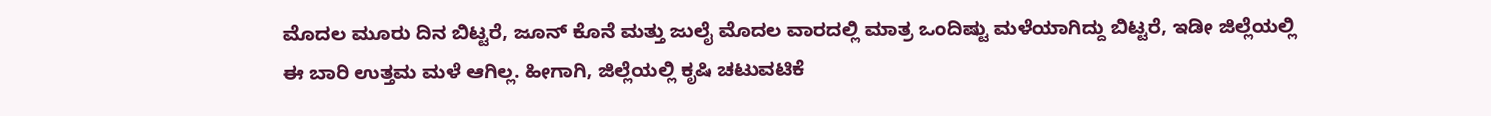ಮೊದಲ ಮೂರು ದಿನ ಬಿಟ್ಟರೆ, ಜೂನ್‌ ಕೊನೆ ಮತ್ತು ಜುಲೈ ಮೊದಲ ವಾರದಲ್ಲಿ ಮಾತ್ರ ಒಂದಿಷ್ಟು ಮಳೆಯಾಗಿದ್ದು ಬಿಟ್ಟರೆ, ಇಡೀ ಜಿಲ್ಲೆಯಲ್ಲಿ ಈ ಬಾರಿ ಉತ್ತಮ ಮಳೆ ಆಗಿಲ್ಲ. ಹೀಗಾಗಿ, ಜಿಲ್ಲೆಯಲ್ಲಿ ಕೃಷಿ ಚಟುವಟಿಕೆ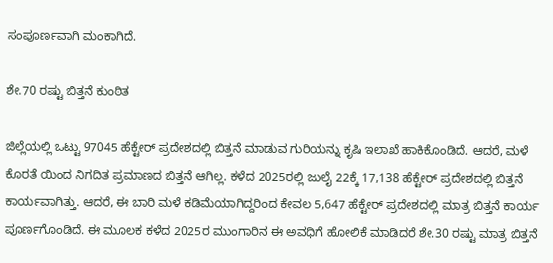ಸಂಪೂರ್ಣವಾಗಿ ಮಂಕಾಗಿದೆ.

ಶೇ.70 ರಷ್ಟು ಬಿತ್ತನೆ ಕುಂಠಿತ

ಜಿಲ್ಲೆಯಲ್ಲಿ ಒಟ್ಟು 97045 ಹೆಕ್ಟೇರ್‌ ಪ್ರದೇಶದಲ್ಲಿ ಬಿತ್ತನೆ ಮಾಡುವ ಗುರಿಯನ್ನು ಕೃಷಿ ಇಲಾಖೆ ಹಾಕಿಕೊಂಡಿದೆ. ಆದರೆ, ಮಳೆ ಕೊರತೆ ಯಿಂದ ನಿಗದಿತ ಪ್ರಮಾಣದ ಬಿತ್ತನೆ ಆಗಿಲ್ಲ. ಕಳೆದ 2025ರಲ್ಲಿ ಜುಲೈ 22ಕ್ಕೆ 17,138 ಹೆಕ್ಟೇರ್‌ ಪ್ರದೇಶದಲ್ಲಿ ಬಿತ್ತನೆ ಕಾರ್ಯವಾಗಿತ್ತು. ಆದರೆ, ಈ ಬಾರಿ ಮಳೆ ಕಡಿಮೆಯಾಗಿದ್ದರಿಂದ ಕೇವಲ 5,647 ಹೆಕ್ಟೇರ್‌ ಪ್ರದೇಶದಲ್ಲಿ ಮಾತ್ರ ಬಿತ್ತನೆ ಕಾರ್ಯ ಪೂರ್ಣಗೊಂಡಿದೆ. ಈ ಮೂಲಕ ಕಳೆದ 2025ರ ಮುಂಗಾರಿನ ಈ ಅವಧಿಗೆ ಹೋಲಿಕೆ ಮಾಡಿದರೆ ಶೇ.30 ರಷ್ಟು ಮಾತ್ರ ಬಿತ್ತನೆ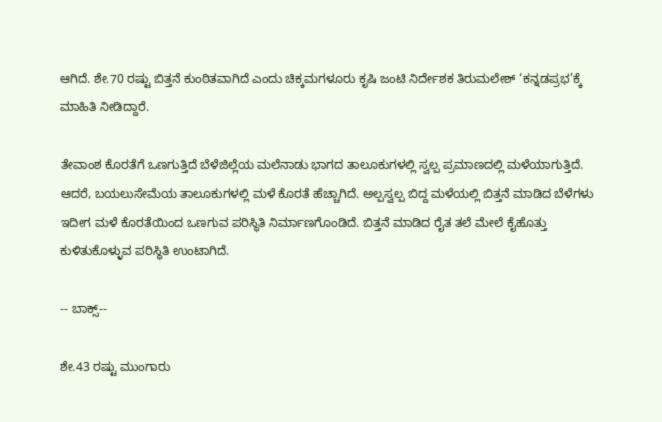ಆಗಿದೆ. ಶೇ.70 ರಷ್ಟು ಬಿತ್ತನೆ ಕುಂಠಿತವಾಗಿದೆ ಎಂದು ಚಿಕ್ಕಮಗಳೂರು ಕೃಷಿ ಜಂಟಿ ನಿರ್ದೇಶಕ ತಿರುಮಲೇಶ್‌ ‘ಕನ್ನಡಪ್ರಭ’ಕ್ಕೆ ಮಾಹಿತಿ ನೀಡಿದ್ದಾರೆ.

ತೇವಾಂಶ ಕೊರತೆಗೆ ಒಣಗುತ್ತಿದೆ ಬೆಳೆಜಿಲ್ಲೆಯ ಮಲೆನಾಡು ಭಾಗದ ತಾಲೂಕುಗಳಲ್ಲಿ ಸ್ವಲ್ಪ ಪ್ರಮಾಣದಲ್ಲಿ ಮಳೆಯಾಗುತ್ತಿದೆ. ಆದರೆ, ಬಯಲುಸೇಮೆಯ ತಾಲೂಕುಗಳಲ್ಲಿ ಮಳೆ ಕೊರತೆ ಹೆಚ್ಚಾಗಿದೆ. ಅಲ್ಪಸ್ವಲ್ಪ ಬಿದ್ದ ಮಳೆಯಲ್ಲಿ ಬಿತ್ತನೆ ಮಾಡಿದ ಬೆಳೆಗಳು ಇದೀಗ ಮಳೆ ಕೊರತೆಯಿಂದ ಒಣಗುವ ಪರಿಸ್ಥಿತಿ ನಿರ್ಮಾಣಗೊಂಡಿದೆ. ಬಿತ್ತನೆ ಮಾಡಿದ ರೈತ ತಲೆ ಮೇಲೆ ಕೈಹೊತ್ತು ಕುಳಿತುಕೊಳ್ಳುವ ಪರಿಸ್ಥಿತಿ ಉಂಟಾಗಿದೆ.

-- ಬಾಕ್ಸ್‌--

ಶೇ.43 ರಷ್ಟು ಮುಂಗಾರು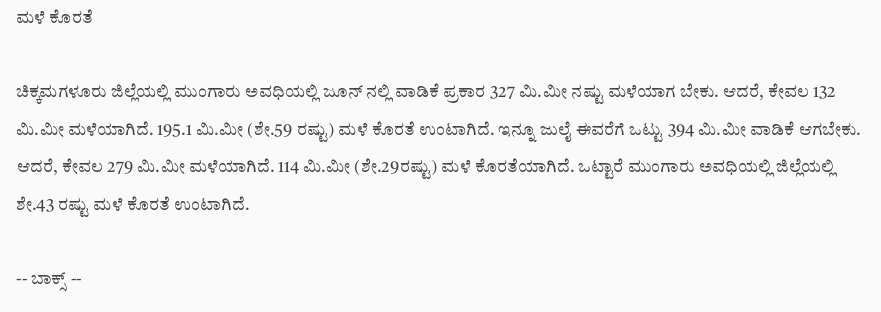ಮಳೆ ಕೊರತೆ

ಚಿಕ್ಕಮಗಳೂರು ಜಿಲ್ಲೆಯಲ್ಲಿ ಮುಂಗಾರು ಅವಧಿಯಲ್ಲಿ ಜೂನ್‌ ನಲ್ಲಿ ವಾಡಿಕೆ ಪ್ರಕಾರ 327 ಮಿ.ಮೀ ನಷ್ಟು ಮಳೆಯಾಗ ಬೇಕು. ಆದರೆ, ಕೇವಲ 132 ಮಿ.ಮೀ ಮಳೆಯಾಗಿದೆ. 195.1 ಮಿ.ಮೀ (ಶೇ.59 ರಷ್ಟು) ಮಳೆ ಕೊರತೆ ಉಂಟಾಗಿದೆ. ಇನ್ನೂ ಜುಲೈ ಈವರೆಗೆ ಒಟ್ಟು 394 ಮಿ.ಮೀ ವಾಡಿಕೆ ಆಗಬೇಕು. ಆದರೆ, ಕೇವಲ 279 ಮಿ.ಮೀ ಮಳೆಯಾಗಿದೆ. 114 ಮಿ.ಮೀ (ಶೇ.29ರಷ್ಟು) ಮಳೆ ಕೊರತೆಯಾಗಿದೆ. ಒಟ್ಟಾರೆ ಮುಂಗಾರು ಅವಧಿಯಲ್ಲಿ ಜಿಲ್ಲೆಯಲ್ಲಿ ಶೇ.43 ರಷ್ಟು ಮಳೆ ಕೊರತೆ ಉಂಟಾಗಿದೆ.

-- ಬಾಕ್ಸ್‌ --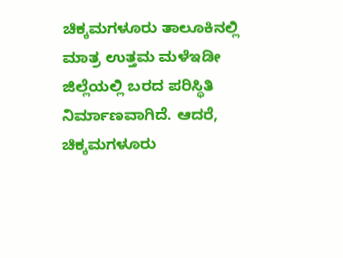ಚಿಕ್ಕಮಗಳೂರು ತಾಲೂಕಿನಲ್ಲಿ ಮಾತ್ರ ಉತ್ತಮ ಮಳೆಇಡೀ ಜಿಲ್ಲೆಯಲ್ಲಿ ಬರದ ಪರಿಸ್ಥಿತಿ ನಿರ್ಮಾಣವಾಗಿದೆ. ಆದರೆ, ಚಿಕ್ಕಮಗಳೂರು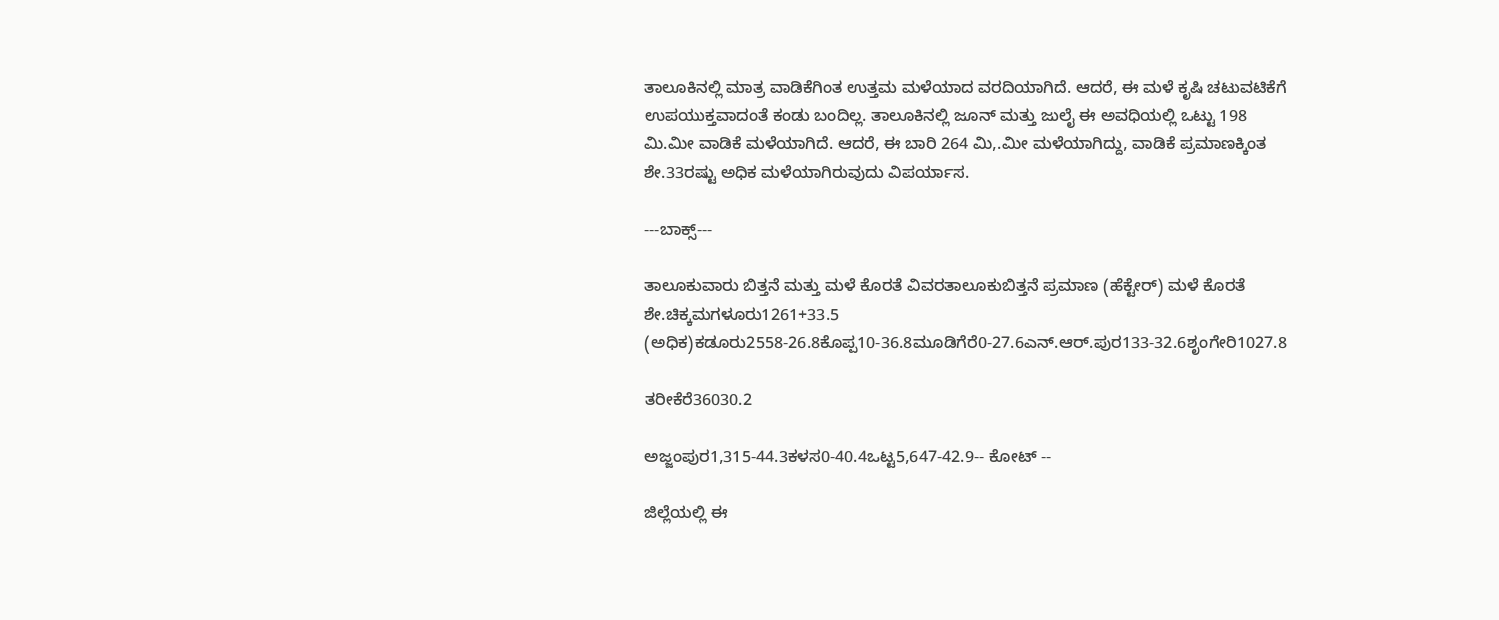ತಾಲೂಕಿನಲ್ಲಿ ಮಾತ್ರ ವಾಡಿಕೆಗಿಂತ ಉತ್ತಮ ಮಳೆಯಾದ ವರದಿಯಾಗಿದೆ. ಆದರೆ, ಈ ಮಳೆ ಕೃಷಿ ಚಟುವಟಿಕೆಗೆ ಉಪಯುಕ್ತವಾದಂತೆ ಕಂಡು ಬಂದಿಲ್ಲ. ತಾಲೂಕಿನಲ್ಲಿ ಜೂನ್‌ ಮತ್ತು ಜುಲೈ ಈ ಅವಧಿಯಲ್ಲಿ ಒಟ್ಟು 198 ಮಿ.ಮೀ ವಾಡಿಕೆ ಮಳೆಯಾಗಿದೆ. ಆದರೆ, ಈ ಬಾರಿ 264 ಮಿ,.ಮೀ ಮಳೆಯಾಗಿದ್ದು, ವಾಡಿಕೆ ಪ್ರಮಾಣಕ್ಕಿಂತ ಶೇ.33ರಷ್ಟು ಅಧಿಕ ಮಳೆಯಾಗಿರುವುದು ವಿಪರ್ಯಾಸ.

---ಬಾಕ್ಸ್‌---

ತಾಲೂಕುವಾರು ಬಿತ್ತನೆ ಮತ್ತು ಮಳೆ ಕೊರತೆ ವಿವರತಾಲೂಕುಬಿತ್ತನೆ ಪ್ರಮಾಣ (ಹೆಕ್ಟೇರ್‌) ಮಳೆ ಕೊರತೆ ಶೇ.ಚಿಕ್ಕಮಗಳೂರು1261+33.5 (ಅಧಿಕ)ಕಡೂರು2558-26.8ಕೊಪ್ಪ10-36.8ಮೂಡಿಗೆರೆ0-27.6ಎನ್‌.ಆರ್‌.ಪುರ133-32.6ಶೃಂಗೇರಿ1027.8

ತರೀಕೆರೆ36030.2

ಅಜ್ಜಂಪುರ1,315-44.3ಕಳಸ0-40.4ಒಟ್ಟ5,647-42.9-- ಕೋಟ್‌ --

ಜಿಲ್ಲೆಯಲ್ಲಿ ಈ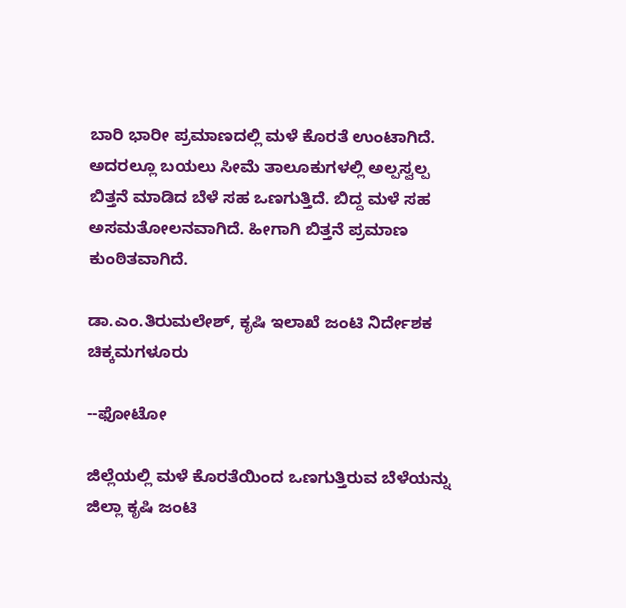ಬಾರಿ ಭಾರೀ ಪ್ರಮಾಣದಲ್ಲಿ ಮಳೆ ಕೊರತೆ ಉಂಟಾಗಿದೆ. ಅದರಲ್ಲೂ ಬಯಲು ಸೀಮೆ ತಾಲೂಕುಗಳಲ್ಲಿ ಅಲ್ಪಸ್ವಲ್ಪ ಬಿತ್ತನೆ ಮಾಡಿದ ಬೆಳೆ ಸಹ ಒಣಗುತ್ತಿದೆ. ಬಿದ್ದ ಮಳೆ ಸಹ ಅಸಮತೋಲನವಾಗಿದೆ. ಹೀಗಾಗಿ ಬಿತ್ತನೆ ಪ್ರಮಾಣ ಕುಂಠಿತವಾಗಿದೆ.

ಡಾ.ಎಂ.ತಿರುಮಲೇಶ್‌, ಕೃಷಿ ಇಲಾಖೆ ಜಂಟಿ ನಿರ್ದೇಶಕ ಚಿಕ್ಕಮಗಳೂರು

--ಫೋಟೋ

ಜಿಲ್ಲೆಯಲ್ಲಿ ಮಳೆ ಕೊರತೆಯಿಂದ ಒಣಗುತ್ತಿರುವ ಬೆಳೆಯನ್ನು ಜಿಲ್ಲಾ ಕೃಷಿ ಜಂಟಿ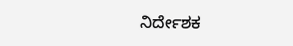ನಿರ್ದೇಶಕ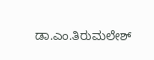ಡಾ.ಎಂ.ತಿರುಮಲೇಶ್‌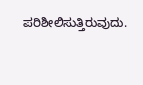ಪರಿಶೀಲಿಸುತ್ತಿರುವುದು.